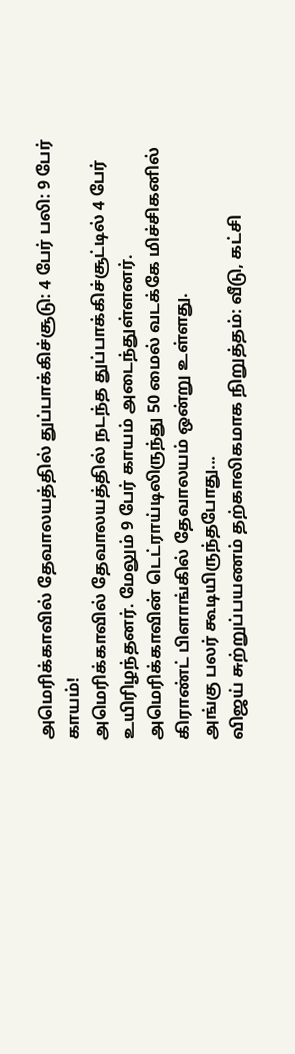அமெரிக்காவில் தேவாலயத்தில் துப்பாக்கிச்சூடு: 4 பேர் பலி: 9 பேர் காயம்!
அமெரிக்காவில் தேவாலயத்தில் நடந்த துப்பாக்கிச்சூட்டில் 4 பேர் உயிரிழந்தனர். மேலும் 9 பேர் காயம் அடைந்துள்ளனர்.
அமெரிக்காவின் டெட்ராய்டிலிருந்து 50 மைல் வடக்கே மிச்சிகனில் கிராண்ட் பிளாங்கில் தேவாலயம் ஒன்று உள்ளது.
அங்கு பலர் கூடியிருந்தபோது...
விஜய் சுற்றுப்பயணம் தற்காலிகமாக நிறுத்தம்: வீடு, கட்சி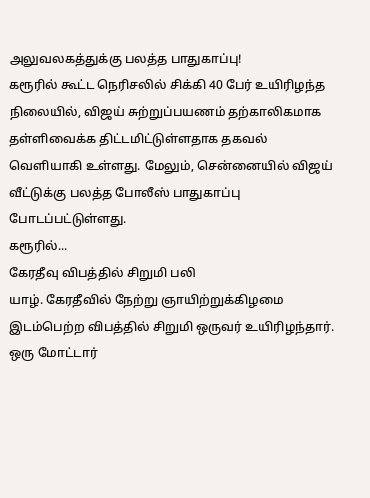அலுவலகத்துக்கு பலத்த பாதுகாப்பு!
கரூரில் கூட்ட நெரிசலில் சிக்கி 40 பேர் உயிரிழந்த நிலையில், விஜய் சுற்றுப்பயணம் தற்காலிகமாக தள்ளிவைக்க திட்டமிட்டுள்ளதாக தகவல் வெளியாகி உள்ளது. மேலும், சென்னையில் விஜய் வீட்டுக்கு பலத்த போலீஸ் பாதுகாப்பு போடப்பட்டுள்ளது.
கரூரில்...
கேரதீவு விபத்தில் சிறுமி பலி
யாழ். கேரதீவில் நேற்று ஞாயிற்றுக்கிழமை இடம்பெற்ற விபத்தில் சிறுமி ஒருவர் உயிரிழந்தார்.
ஒரு மோட்டார்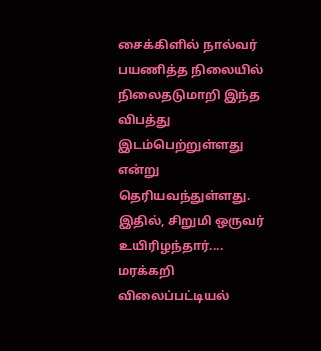சைக்கிளில் நால்வர் பயணித்த நிலையில் நிலைதடுமாறி இந்த விபத்து இடம்பெற்றுள்ளது என்று தெரியவந்துள்ளது. இதில், சிறுமி ஒருவர் உயிரிழந்தார்....
மரக்கறி விலைப்பட்டியல்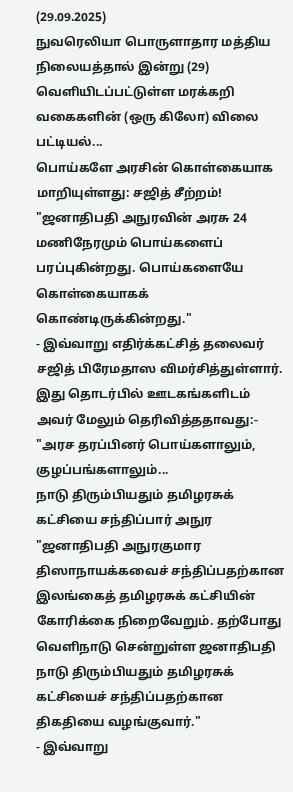(29.09.2025)
நுவரெலியா பொருளாதார மத்திய நிலையத்தால் இன்று (29) வெளியிடப்பட்டுள்ள மரக்கறி வகைகளின் (ஒரு கிலோ) விலை பட்டியல்...
பொய்களே அரசின் கொள்கையாக மாறியுள்ளது: சஜித் சீற்றம்!
"ஜனாதிபதி அநுரவின் அரசு 24 மணிநேரமும் பொய்களைப் பரப்புகின்றது. பொய்களையே கொள்கையாகக் கொண்டிருக்கின்றது."
- இவ்வாறு எதிர்க்கட்சித் தலைவர் சஜித் பிரேமதாஸ விமர்சித்துள்ளார்.
இது தொடர்பில் ஊடகங்களிடம் அவர் மேலும் தெரிவித்ததாவது:-
"அரச தரப்பினர் பொய்களாலும், குழப்பங்களாலும்...
நாடு திரும்பியதும் தமிழரசுக் கட்சியை சந்திப்பார் அநுர
"ஜனாதிபதி அநுரகுமார திஸாநாயக்கவைச் சந்திப்பதற்கான இலங்கைத் தமிழரசுக் கட்சியின் கோரிக்கை நிறைவேறும். தற்போது வெளிநாடு சென்றுள்ள ஜனாதிபதி நாடு திரும்பியதும் தமிழரசுக் கட்சியைச் சந்திப்பதற்கான திகதியை வழங்குவார்."
- இவ்வாறு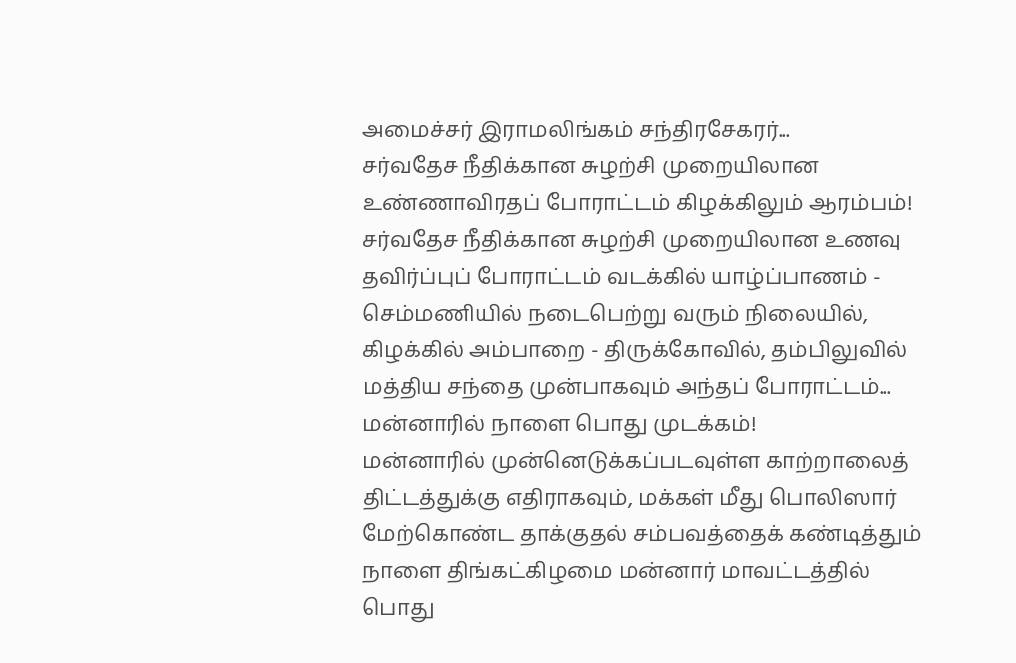அமைச்சர் இராமலிங்கம் சந்திரசேகரர்...
சர்வதேச நீதிக்கான சுழற்சி முறையிலான உண்ணாவிரதப் போராட்டம் கிழக்கிலும் ஆரம்பம்!
சர்வதேச நீதிக்கான சுழற்சி முறையிலான உணவு தவிர்ப்புப் போராட்டம் வடக்கில் யாழ்ப்பாணம் - செம்மணியில் நடைபெற்று வரும் நிலையில், கிழக்கில் அம்பாறை - திருக்கோவில், தம்பிலுவில் மத்திய சந்தை முன்பாகவும் அந்தப் போராட்டம்...
மன்னாரில் நாளை பொது முடக்கம்!
மன்னாரில் முன்னெடுக்கப்படவுள்ள காற்றாலைத் திட்டத்துக்கு எதிராகவும், மக்கள் மீது பொலிஸார் மேற்கொண்ட தாக்குதல் சம்பவத்தைக் கண்டித்தும் நாளை திங்கட்கிழமை மன்னார் மாவட்டத்தில் பொது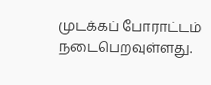முடக்கப் போராட்டம் நடைபெறவுள்ளது.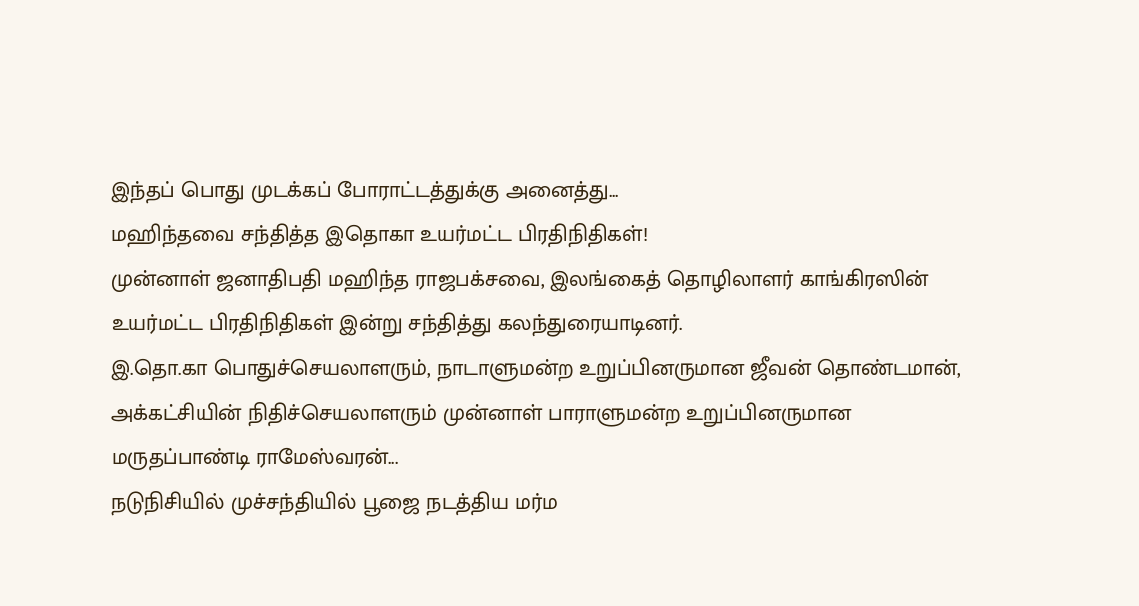இந்தப் பொது முடக்கப் போராட்டத்துக்கு அனைத்து...
மஹிந்தவை சந்தித்த இதொகா உயர்மட்ட பிரதிநிதிகள்!
முன்னாள் ஜனாதிபதி மஹிந்த ராஜபக்சவை, இலங்கைத் தொழிலாளர் காங்கிரஸின் உயர்மட்ட பிரதிநிதிகள் இன்று சந்தித்து கலந்துரையாடினர்.
இ.தொ.கா பொதுச்செயலாளரும், நாடாளுமன்ற உறுப்பினருமான ஜீவன் தொண்டமான், அக்கட்சியின் நிதிச்செயலாளரும் முன்னாள் பாராளுமன்ற உறுப்பினருமான மருதப்பாண்டி ராமேஸ்வரன்...
நடுநிசியில் முச்சந்தியில் பூஜை நடத்திய மர்ம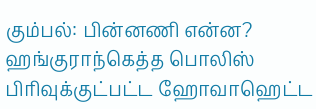கும்பல்: பின்னணி என்ன?
ஹங்குராந்கெத்த பொலிஸ் பிரிவுக்குட்பட்ட ஹோவாஹெட்ட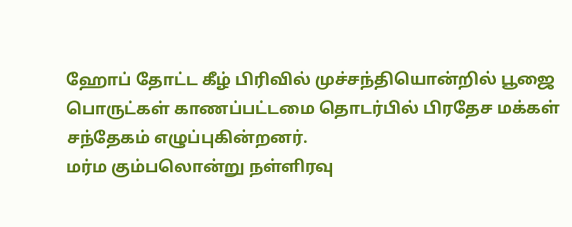ஹோப் தோட்ட கீழ் பிரிவில் முச்சந்தியொன்றில் பூஜை பொருட்கள் காணப்பட்டமை தொடர்பில் பிரதேச மக்கள் சந்தேகம் எழுப்புகின்றனர்.
மர்ம கும்பலொன்று நள்ளிரவு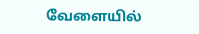வேளையில்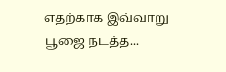எதற்காக இவ்வாறு பூஜை நடத்த...